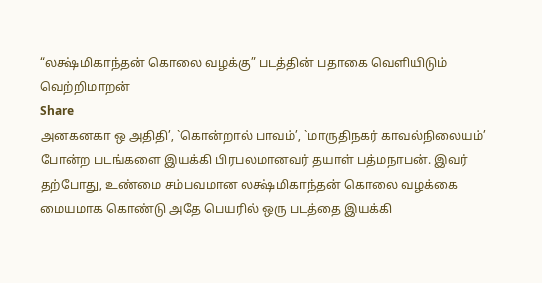“லக்ஷ்மிகாந்தன் கொலை வழக்கு” படத்தின் பதாகை வெளியிடும் வெற்றிமாறன்
Share
அனகனகா ஒ அதிதி’, `கொன்றால் பாவம்’, `மாருதிநகர் காவல்நிலையம்’ போன்ற படங்களை இயக்கி பிரபலமானவர் தயாள் பத்மநாபன். இவர் தற்போது, உண்மை சம்பவமான லக்ஷ்மிகாந்தன் கொலை வழக்கை மையமாக கொண்டு அதே பெயரில் ஒரு படத்தை இயக்கி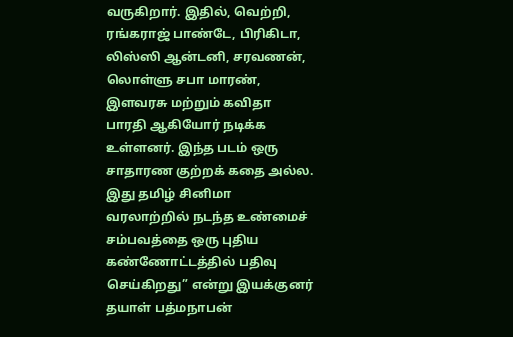வருகிறார். இதில், வெற்றி, ரங்கராஜ் பாண்டே, பிரிகிடா, லிஸ்ஸி ஆன்டனி, சரவணன், லொள்ளு சபா மாரண், இளவரசு மற்றும் கவிதா பாரதி ஆகியோர் நடிக்க உள்ளனர். இந்த படம் ஒரு சாதாரண குற்றக் கதை அல்ல. இது தமிழ் சினிமா வரலாற்றில் நடந்த உண்மைச் சம்பவத்தை ஒரு புதிய கண்ணோட்டத்தில் பதிவு செய்கிறது” என்று இயக்குனர் தயாள் பத்மநாபன்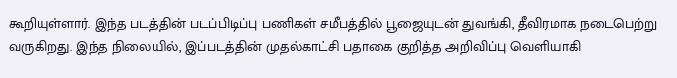கூறியுள்ளார். இந்த படத்தின் படப்பிடிப்பு பணிகள் சமீபத்தில் பூஜையுடன் துவங்கி, தீவிரமாக நடைபெற்று வருகிறது. இந்த நிலையில், இப்படத்தின் முதல்காட்சி பதாகை குறித்த அறிவிப்பு வெளியாகி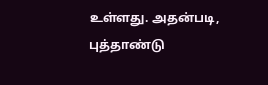உள்ளது. அதன்படி, புத்தாண்டு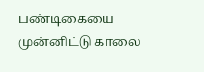பண்டிகையை முன்னிட்டு காலை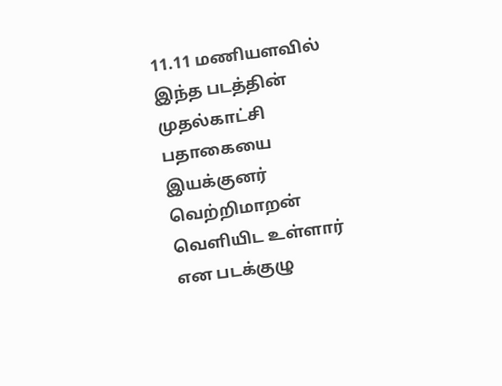11.11 மணியளவில் இந்த படத்தின் முதல்காட்சி பதாகையை இயக்குனர் வெற்றிமாறன் வெளியிட உள்ளார் என படக்குழு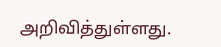அறிவித்துள்ளது.